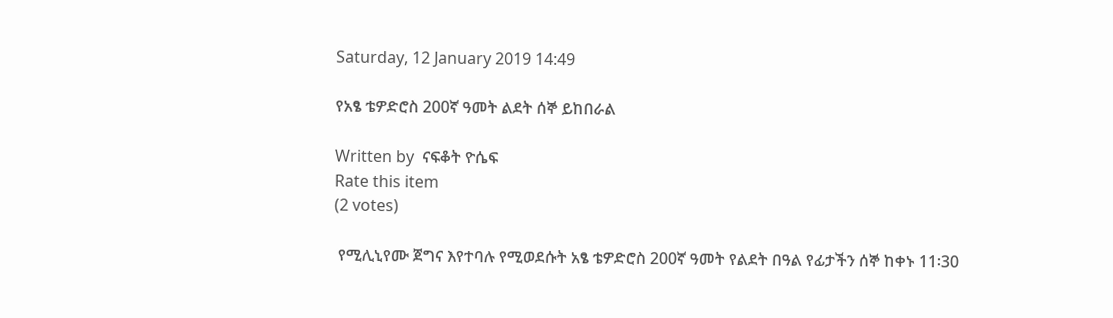Saturday, 12 January 2019 14:49

የአፄ ቴዎድሮስ 200ኛ ዓመት ልደት ሰኞ ይከበራል

Written by  ናፍቆት ዮሴፍ
Rate this item
(2 votes)

 የሚሊኒየሙ ጀግና እየተባሉ የሚወደሱት አፄ ቴዎድሮስ 200ኛ ዓመት የልደት በዓል የፊታችን ሰኞ ከቀኑ 11፡30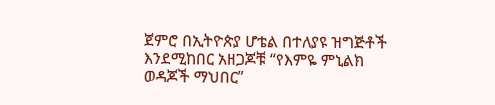ጀምሮ በኢትዮጵያ ሆቴል በተለያዩ ዝግጅቶች እንደሚከበር አዘጋጆቹ “የእምዬ ምኒልክ ወዳጆች ማህበር”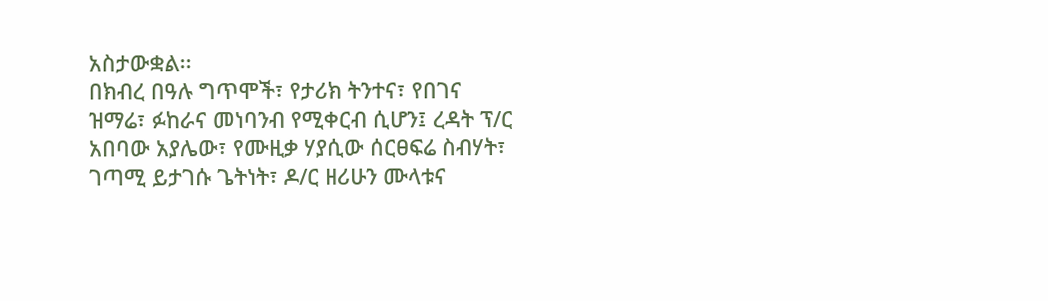አስታውቋል፡፡
በክብረ በዓሉ ግጥሞች፣ የታሪክ ትንተና፣ የበገና ዝማሬ፣ ፉከራና መነባንብ የሚቀርብ ሲሆን፤ ረዳት ፕ/ር አበባው አያሌው፣ የሙዚቃ ሃያሲው ሰርፀፍሬ ስብሃት፣ ገጣሚ ይታገሱ ጌትነት፣ ዶ/ር ዘሪሁን ሙላቱና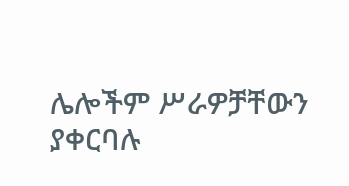ሌሎችም ሥራዎቻቸውን ያቀርባሉ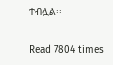ተብሏል፡፡

Read 7804 times